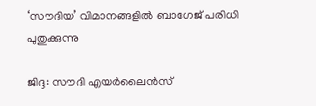‘സൗദിയ’ വിമാനങ്ങളില്‍ ബാഗേജ് പരിധി പുതുക്കുന്നു

ജിദ്ദ: സൗദി എയര്‍ലൈന്‍സ്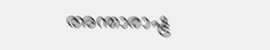അന്താരാഷ്ട്ര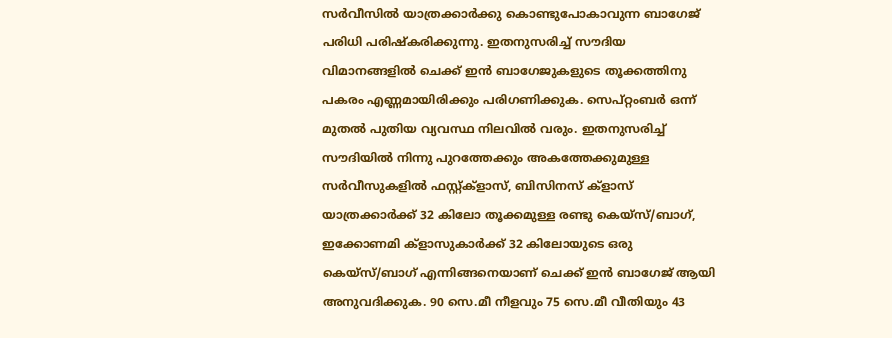സര്‍വീസില്‍ യാത്രക്കാര്‍ക്കു കൊണ്ടുപോകാവുന്ന ബാഗേജ് പരിധി പരിഷ്കരിക്കുന്നു. ഇതനുസരിച്ച് സൗദിയ വിമാനങ്ങളില്‍ ചെക്ക് ഇന്‍ ബാഗേജുകളുടെ തൂക്കത്തിനു പകരം എണ്ണമായിരിക്കും പരിഗണിക്കുക. സെപ്റ്റംബര്‍ ഒന്ന് മുതല്‍ പുതിയ വ്യവസ്ഥ നിലവില്‍ വരും. ഇതനുസരിച്ച് സൗദിയില്‍ നിന്നു പുറത്തേക്കും അകത്തേക്കുമുള്ള സര്‍വീസുകളില്‍ ഫസ്റ്റ്ക്ളാസ്, ബിസിനസ് ക്ളാസ് യാത്രക്കാര്‍ക്ക് 32 കിലോ തൂക്കമുള്ള രണ്ടു കെയ്സ്/ബാഗ്, ഇക്കോണമി ക്ളാസുകാര്‍ക്ക് 32 കിലോയുടെ ഒരു കെയ്സ്/ബാഗ് എന്നിങ്ങനെയാണ് ചെക്ക് ഇന്‍ ബാഗേജ് ആയി അനുവദിക്കുക. 90 സെ.മീ നീളവും 75 സെ.മീ വീതിയും 43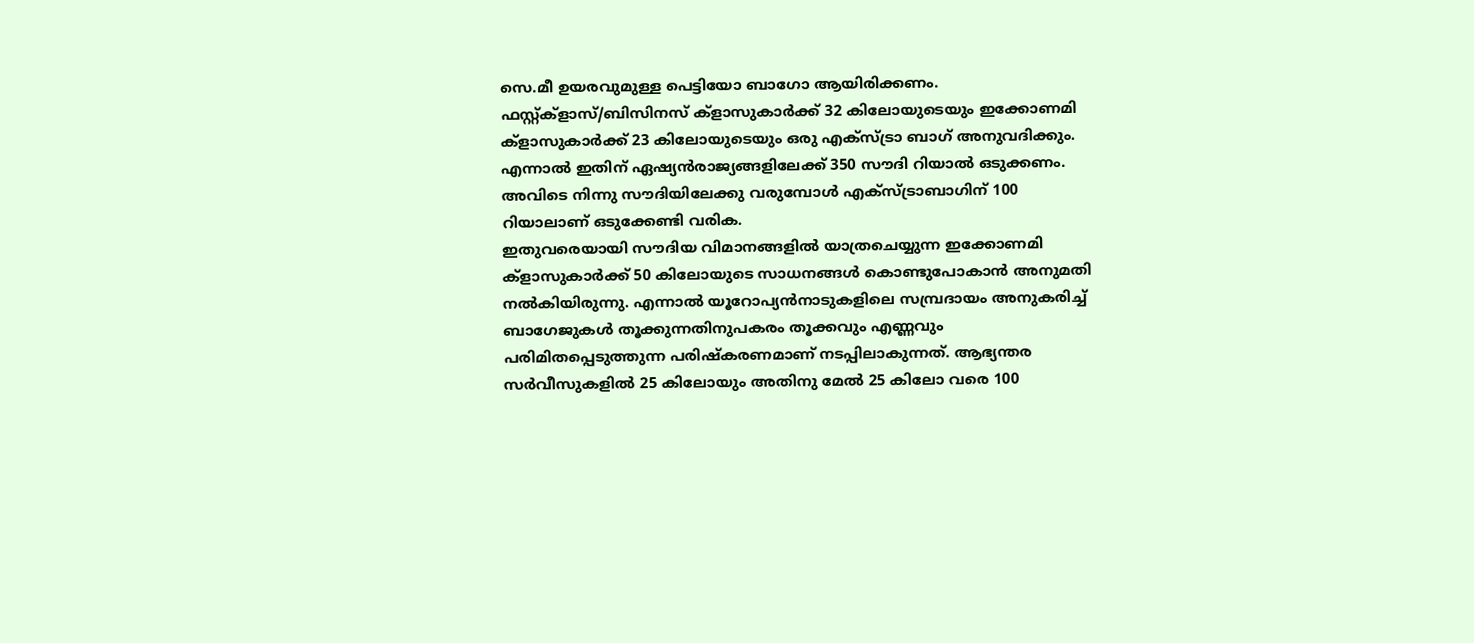സെ.മീ ഉയരവുമുള്ള പെട്ടിയോ ബാഗോ ആയിരിക്കണം. ഫസ്റ്റ്ക്ളാസ്/ബിസിനസ് ക്ളാസുകാര്‍ക്ക് 32 കിലോയുടെയും ഇക്കോണമി ക്ളാസുകാര്‍ക്ക് 23 കിലോയുടെയും ഒരു എക്സ്ട്രാ ബാഗ് അനുവദിക്കും. എന്നാല്‍ ഇതിന് ഏഷ്യന്‍രാജ്യങ്ങളിലേക്ക് 350 സൗദി റിയാല്‍ ഒടുക്കണം. അവിടെ നിന്നു സൗദിയിലേക്കു വരുമ്പോള്‍ എക്സ്ട്രാബാഗിന് 100 റിയാലാണ് ഒടുക്കേണ്ടി വരിക.
ഇതുവരെയായി സൗദിയ വിമാനങ്ങളില്‍ യാത്രചെയ്യുന്ന ഇക്കോണമി ക്ളാസുകാര്‍ക്ക് 50 കിലോയുടെ സാധനങ്ങള്‍ കൊണ്ടുപോകാന്‍ അനുമതി നല്‍കിയിരുന്നു. എന്നാല്‍ യൂറോപ്യന്‍നാടുകളിലെ സമ്പ്രദായം അനുകരിച്ച് ബാഗേജുകള്‍ തൂക്കുന്നതിനുപകരം തൂക്കവും എണ്ണവും പരിമിതപ്പെടുത്തുന്ന പരിഷ്കരണമാണ് നടപ്പിലാകുന്നത്. ആഭ്യന്തര സര്‍വീസുകളില്‍ 25 കിലോയും അതിനു മേല്‍ 25 കിലോ വരെ 100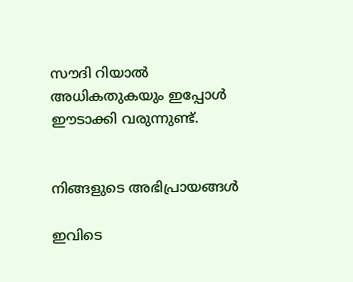സൗദി റിയാല്‍ അധികതുകയും ഇപ്പോള്‍ ഈടാക്കി വരുന്നുണ്ട്.


നിങ്ങളുടെ അഭിപ്രായങ്ങള്‍

ഇവിടെ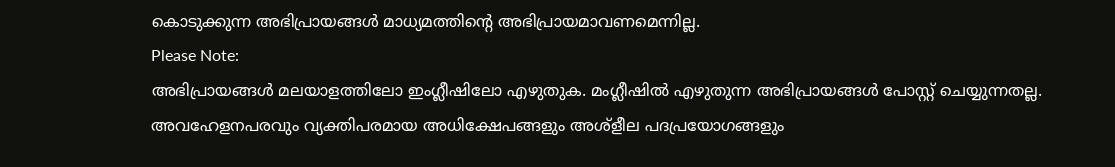കൊടുക്കുന്ന അഭിപ്രായങ്ങള്‍ മാധ്യമത്തിന്റെ അഭിപ്രായമാവണമെന്നില്ല.
Please Note:
അഭിപ്രായങ്ങള്‍ മലയാളത്തിലോ ഇംഗ്ലീഷിലോ എഴുതുക. മംഗ്ലീഷില്‍ എഴുതുന്ന അഭിപ്രായങ്ങള്‍ പോസ്റ്റ് ചെയ്യുന്നതല്ല. അവഹേളനപരവും വ്യക്തിപരമായ അധിക്ഷേപങ്ങളും അശ്ളീല പദപ്രയോഗങ്ങളും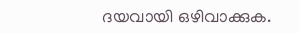ദയവായി ഒഴിവാക്കുക.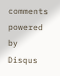comments powered by Disqus